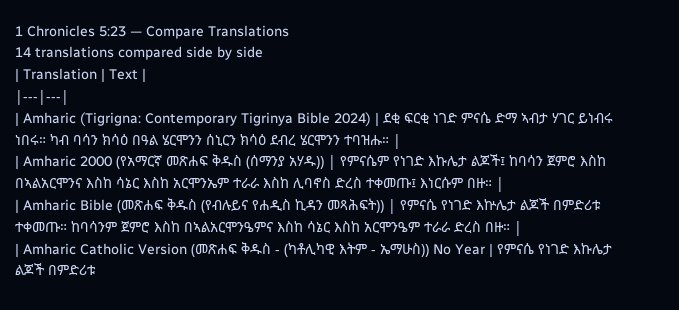1 Chronicles 5:23 — Compare Translations
14 translations compared side by side
| Translation | Text |
|---|---|
| Amharic (Tigrigna: Contemporary Tigrinya Bible 2024) | ደቂ ፍርቂ ነገድ ምናሴ ድማ ኣብታ ሃገር ይነብሩ ነበሩ። ካብ ባሳን ክሳዕ በዓል ሄርሞንን ሰኒርን ክሳዕ ደብረ ሄርሞንን ተባዝሑ። |
| Amharic 2000 (የአማርኛ መጽሐፍ ቅዱስ (ሰማንያ አሃዱ)) | የምናሴም የነገድ እኩሌታ ልጆች፤ ከባሳን ጀምሮ እስከ በኣልአርሞንና እስከ ሳኔር እስከ አርሞንኤም ተራራ እስከ ሊባኖስ ድረስ ተቀመጡ፤ እነርሱም በዙ። |
| Amharic Bible (መጽሐፍ ቅዱስ (የብሉይና የሐዲስ ኪዳን መጻሕፍት)) | የምናሴ የነገድ እኵሌታ ልጆች በምድሪቱ ተቀመጡ። ከባሳንም ጀምሮ እስከ በኣልአርሞንዔምና እስከ ሳኔር እስከ አርሞንዔም ተራራ ድረስ በዙ። |
| Amharic Catholic Version (መጽሐፍ ቅዱስ - (ካቶሊካዊ እትም - ኤማሁስ)) No Year | የምናሴ የነገድ እኩሌታ ልጆች በምድሪቱ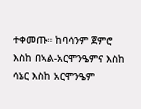ተቀመጡ። ከባሳንም ጀምሮ እስከ በኣል-አርሞንዔምና እስከ ሳኔር እስከ አርሞንዔም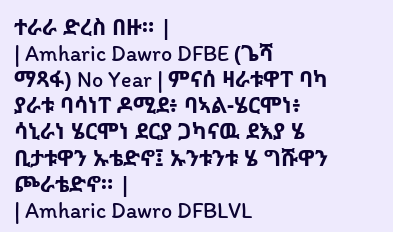ተራራ ድረስ በዙ። |
| Amharic Dawro DFBE (ጌሻ ማጻፋ) No Year | ምናሰ ዛራቱዋፐ ባካ ያራቱ ባሳነፐ ዶሚደ፥ ባኣል-ሄርሞነ፥ ሳኒራነ ሄርሞነ ደርያ ጋካናዉ ደእያ ሄ ቢታቱዋን ኡቴድኖ፤ ኡንቱንቱ ሄ ግሹዋን ጮራቴድኖ። |
| Amharic Dawro DFBLVL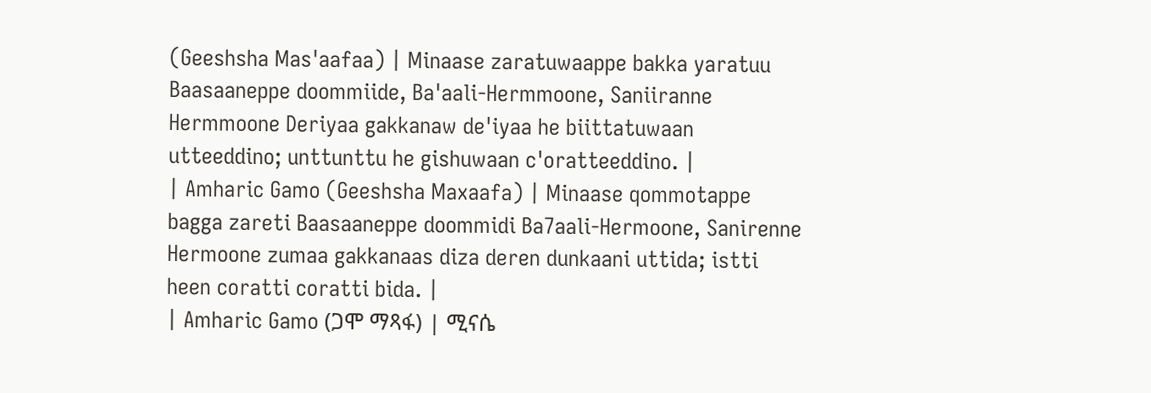(Geeshsha Mas'aafaa) | Minaase zaratuwaappe bakka yaratuu Baasaaneppe doommiide, Ba'aali-Hermmoone, Saniiranne Hermmoone Deriyaa gakkanaw de'iyaa he biittatuwaan utteeddino; unttunttu he gishuwaan c'oratteeddino. |
| Amharic Gamo (Geeshsha Maxaafa) | Minaase qommotappe bagga zareti Baasaaneppe doommidi Ba7aali-Hermoone, Sanirenne Hermoone zumaa gakkanaas diza deren dunkaani uttida; istti heen coratti coratti bida. |
| Amharic Gamo (ጋሞ ማጻፋ) | ሚናሴ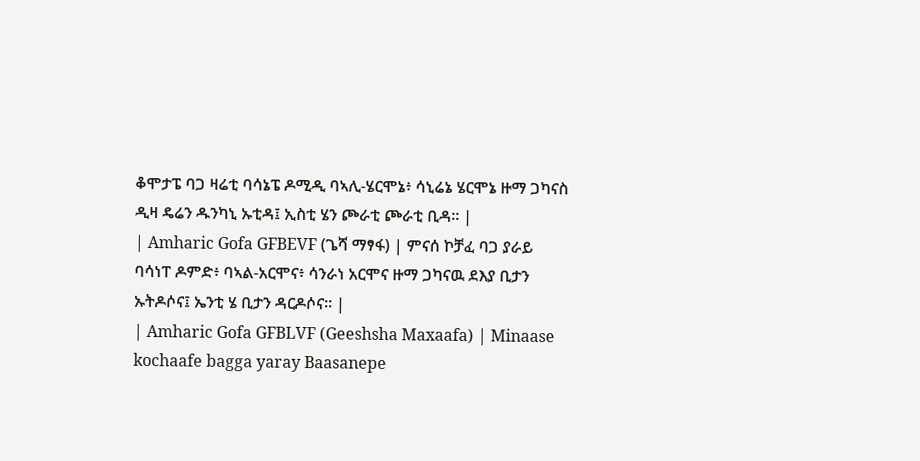ቆሞታፔ ባጋ ዛሬቲ ባሳኔፔ ዶሚዲ ባኣሊ-ሄርሞኔ፥ ሳኒሬኔ ሄርሞኔ ዙማ ጋካናስ ዲዛ ዴሬን ዱንካኒ ኡቲዳ፤ ኢስቲ ሄን ጮራቲ ጮራቲ ቢዳ። |
| Amharic Gofa GFBEVF (ጌሻ ማፃፋ) | ምናሰ ኮቻፈ ባጋ ያራይ ባሳነፐ ዶምድ፥ ባኣል-አርሞና፥ ሳንራነ አርሞና ዙማ ጋካናዉ ደእያ ቢታን ኡትዶሶና፤ ኤንቲ ሄ ቢታን ዳርዶሶና። |
| Amharic Gofa GFBLVF (Geeshsha Maxaafa) | Minaase kochaafe bagga yaray Baasanepe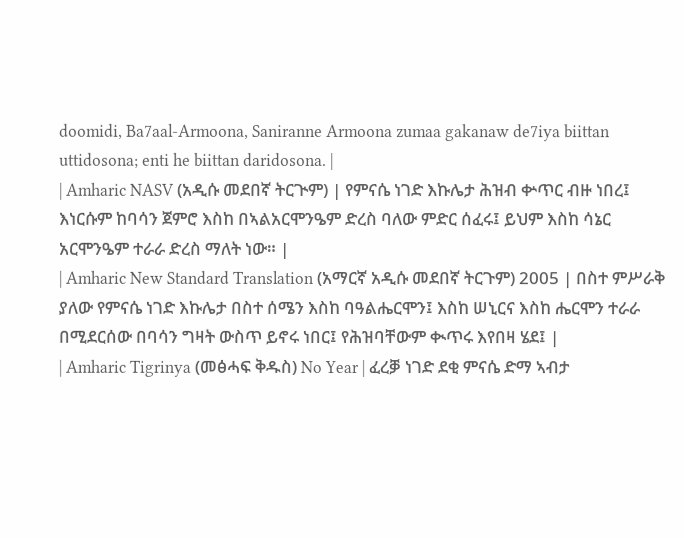doomidi, Ba7aal-Armoona, Saniranne Armoona zumaa gakanaw de7iya biittan uttidosona; enti he biittan daridosona. |
| Amharic NASV (አዲሱ መደበኛ ትርጒም) | የምናሴ ነገድ እኩሌታ ሕዝብ ቍጥር ብዙ ነበረ፤ እነርሱም ከባሳን ጀምሮ እስከ በኣልአርሞንዔም ድረስ ባለው ምድር ሰፈሩ፤ ይህም እስከ ሳኔር አርሞንዔም ተራራ ድረስ ማለት ነው። |
| Amharic New Standard Translation (አማርኛ አዲሱ መደበኛ ትርጉም) 2005 | በስተ ምሥራቅ ያለው የምናሴ ነገድ እኩሌታ በስተ ሰሜን እስከ ባዓልሔርሞን፤ እስከ ሠኒርና እስከ ሔርሞን ተራራ በሚደርሰው በባሳን ግዛት ውስጥ ይኖሩ ነበር፤ የሕዝባቸውም ቊጥሩ እየበዛ ሄደ፤ |
| Amharic Tigrinya (መፅሓፍ ቅዱስ) No Year | ፈረቓ ነገድ ደቂ ምናሴ ድማ ኣብታ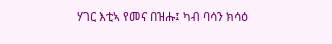ሃገር እቲኣ የመና በዝሑ፤ ካብ ባሳን ክሳዕ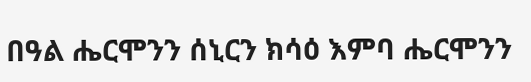በዓል ሔርሞንን ሰኒርን ክሳዕ እምባ ሔርሞንን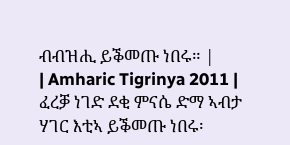ብብዝሒ ይቕመጡ ነበሩ። |
| Amharic Tigrinya 2011 | ፈረቓ ነገድ ደቂ ምናሴ ድማ ኣብታ ሃገር እቲኣ ይቕመጡ ነበሩ፡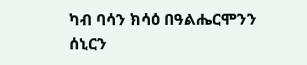ካብ ባሳን ክሳዕ በዓልሔርሞንን ሰኒርን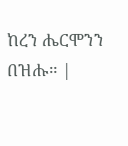ከረን ሔርሞንን በዝሑ። |